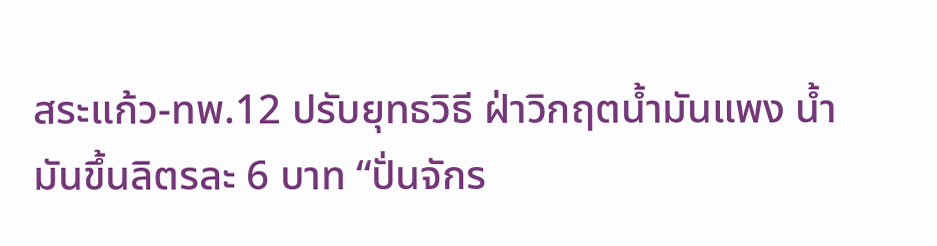สระแก้ว-ทพ.12 ปรับยุทธวิธี ฝ่าวิกฤตน้ำมันแพง น้ำมันขึ้นลิตรละ 6 บาท “ปั่นจักร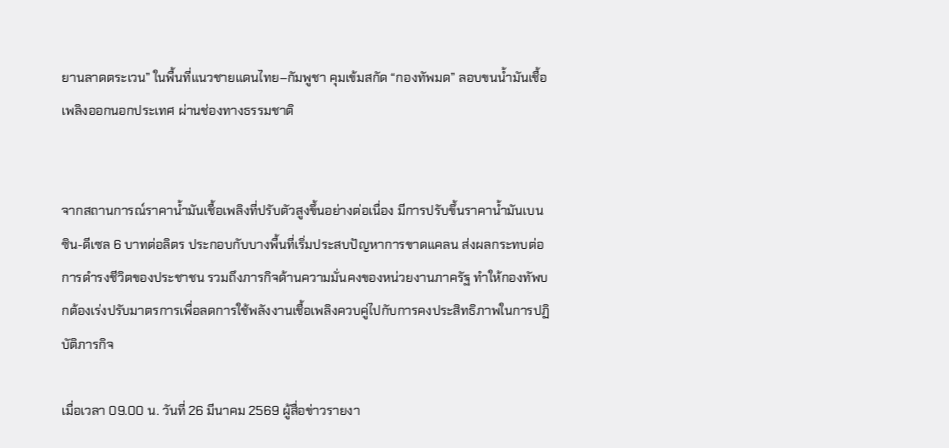ยานลาดตระเวน” ในพื้นที่แนวชายแดนไทย–กัมพูชา คุมเข้มสกัด “กองทัพมด” ลอบขนน้ำมันเชื้อเพลิงออกนอกประเทศ ผ่านช่องทางธรรมชาติ


จากสถานการณ์ราคาน้ำมันเชื้อเพลิงที่ปรับตัวสูงขึ้นอย่างต่อเนื่อง มีการปรับขึ้นราคาน้ำมันเบนซิน-ดีเซล 6 บาทต่อลิตร ประกอบกับบางพื้นที่เริ่มประสบปัญหาการขาดแคลน ส่งผลกระทบต่อการดำรงชีวิตของประชาชน รวมถึงภารกิจด้านความมั่นคงของหน่วยงานภาครัฐ ทำให้กองทัพบกต้องเร่งปรับมาตรการเพื่อลดการใช้พลังงานเชื้อเพลิงควบคู่ไปกับการคงประสิทธิภาพในการปฏิบัติภารกิจ

เมื่อเวลา 09.00 น. วันที่ 26 มีนาคม 2569 ผู้สื่อข่าวรายงา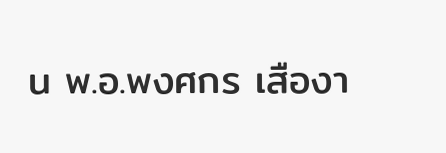น พ.อ.พงศกร เสืองา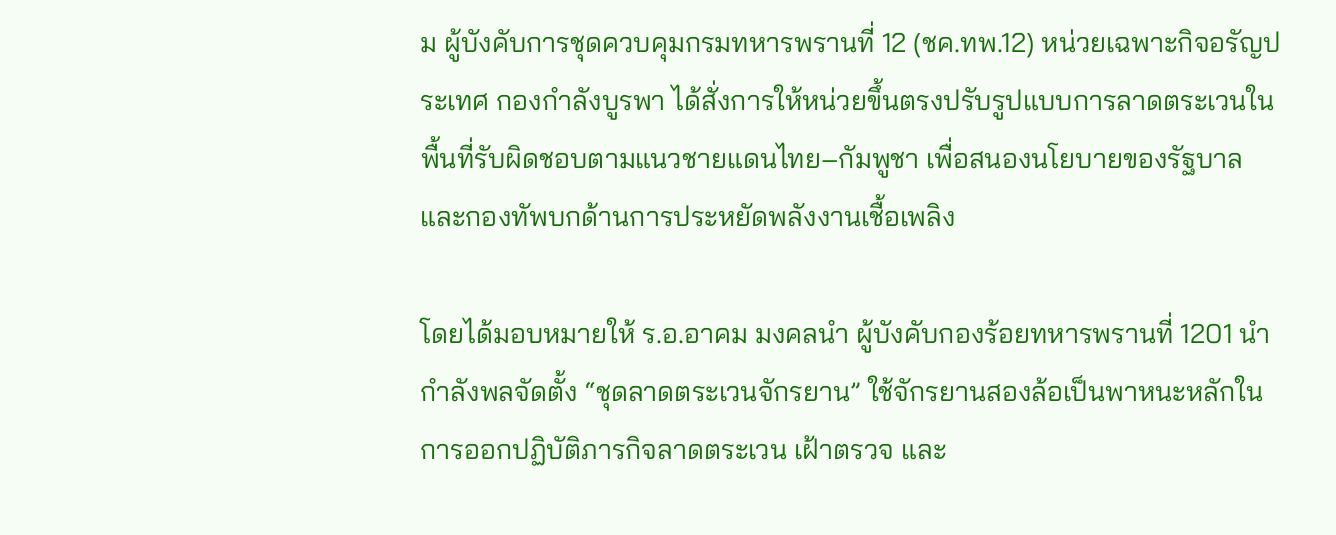ม ผู้บังคับการชุดควบคุมกรมทหารพรานที่ 12 (ชค.ทพ.12) หน่วยเฉพาะกิจอรัญประเทศ กองกำลังบูรพา ได้สั่งการให้หน่วยขึ้นตรงปรับรูปแบบการลาดตระเวนในพื้นที่รับผิดชอบตามแนวชายแดนไทย–กัมพูชา เพื่อสนองนโยบายของรัฐบาลและกองทัพบกด้านการประหยัดพลังงานเชื้อเพลิง

โดยได้มอบหมายให้ ร.อ.อาคม มงคลนำ ผู้บังคับกองร้อยทหารพรานที่ 1201 นำกำลังพลจัดตั้ง “ชุดลาดตระเวนจักรยาน” ใช้จักรยานสองล้อเป็นพาหนะหลักในการออกปฏิบัติภารกิจลาดตระเวน เฝ้าตรวจ และ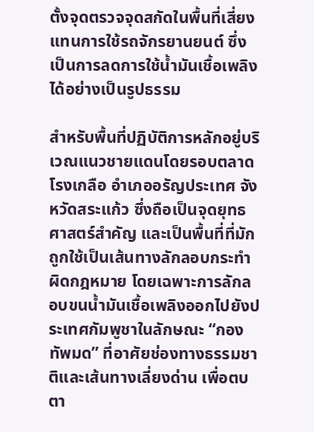ตั้งจุดตรวจจุดสกัดในพื้นที่เสี่ยง แทนการใช้รถจักรยานยนต์ ซึ่งเป็นการลดการใช้น้ำมันเชื้อเพลิงได้อย่างเป็นรูปธรรม

สำหรับพื้นที่ปฏิบัติการหลักอยู่บริเวณแนวชายแดนโดยรอบตลาดโรงเกลือ อำเภออรัญประเทศ จังหวัดสระแก้ว ซึ่งถือเป็นจุดยุทธศาสตร์สำคัญ และเป็นพื้นที่ที่มักถูกใช้เป็นเส้นทางลักลอบกระทำผิดกฎหมาย โดยเฉพาะการลักลอบขนน้ำมันเชื้อเพลิงออกไปยังประเทศกัมพูชาในลักษณะ “กองทัพมด” ที่อาศัยช่องทางธรรมชาติและเส้นทางเลี่ยงด่าน เพื่อตบตา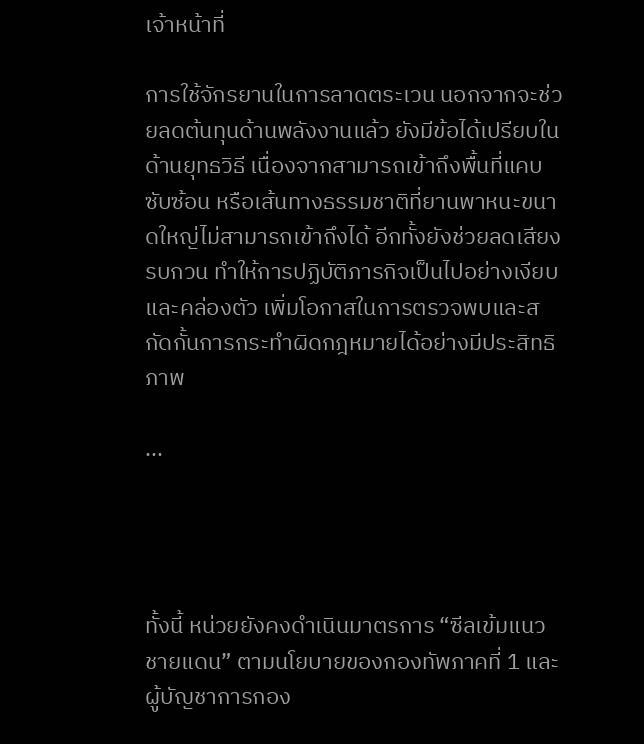เจ้าหน้าที่

การใช้จักรยานในการลาดตระเวน นอกจากจะช่วยลดต้นทุนด้านพลังงานแล้ว ยังมีข้อได้เปรียบในด้านยุทธวิธี เนื่องจากสามารถเข้าถึงพื้นที่แคบ ซับซ้อน หรือเส้นทางธรรมชาติที่ยานพาหนะขนาดใหญ่ไม่สามารถเข้าถึงได้ อีกทั้งยังช่วยลดเสียงรบกวน ทำให้การปฏิบัติภารกิจเป็นไปอย่างเงียบและคล่องตัว เพิ่มโอกาสในการตรวจพบและสกัดกั้นการกระทำผิดกฎหมายได้อย่างมีประสิทธิภาพ

...




ทั้งนี้ หน่วยยังคงดำเนินมาตรการ “ซีลเข้มแนวชายแดน” ตามนโยบายของกองทัพภาคที่ 1 และผู้บัญชาการกอง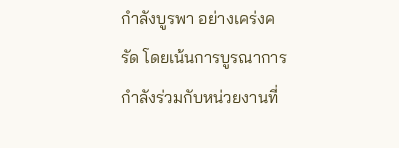กำลังบูรพา อย่างเคร่งครัด โดยเน้นการบูรณาการกำลังร่วมกับหน่วยงานที่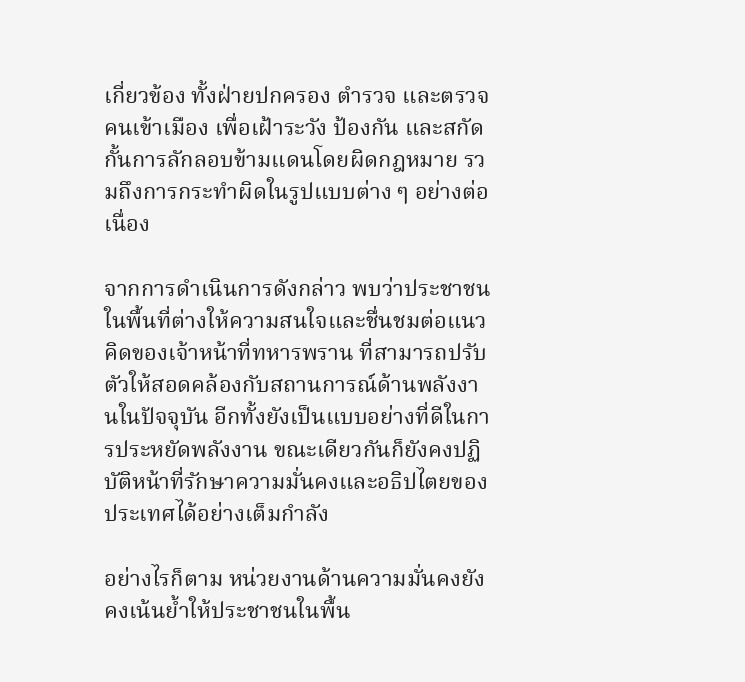เกี่ยวข้อง ทั้งฝ่ายปกครอง ตำรวจ และตรวจคนเข้าเมือง เพื่อเฝ้าระวัง ป้องกัน และสกัดกั้นการลักลอบข้ามแดนโดยผิดกฎหมาย รวมถึงการกระทำผิดในรูปแบบต่าง ๆ อย่างต่อเนื่อง

จากการดำเนินการดังกล่าว พบว่าประชาชนในพื้นที่ต่างให้ความสนใจและชื่นชมต่อแนวคิดของเจ้าหน้าที่ทหารพราน ที่สามารถปรับตัวให้สอดคล้องกับสถานการณ์ด้านพลังงานในปัจจุบัน อีกทั้งยังเป็นแบบอย่างที่ดีในการประหยัดพลังงาน ขณะเดียวกันก็ยังคงปฏิบัติหน้าที่รักษาความมั่นคงและอธิปไตยของประเทศได้อย่างเต็มกำลัง

อย่างไรก็ตาม หน่วยงานด้านความมั่นคงยังคงเน้นย้ำให้ประชาชนในพื้น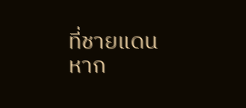ที่ชายแดน หาก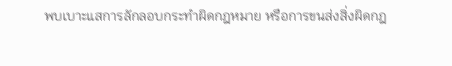พบเบาะแสการลักลอบกระทำผิดกฎหมาย หรือการขนส่งสิ่งผิดกฎ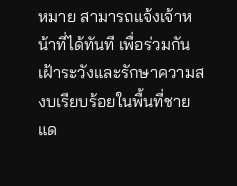หมาย สามารถแจ้งเจ้าหน้าที่ได้ทันที เพื่อร่วมกันเฝ้าระวังและรักษาความสงบเรียบร้อยในพื้นที่ชายแด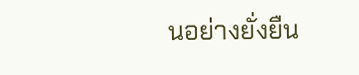นอย่างยั่งยืน